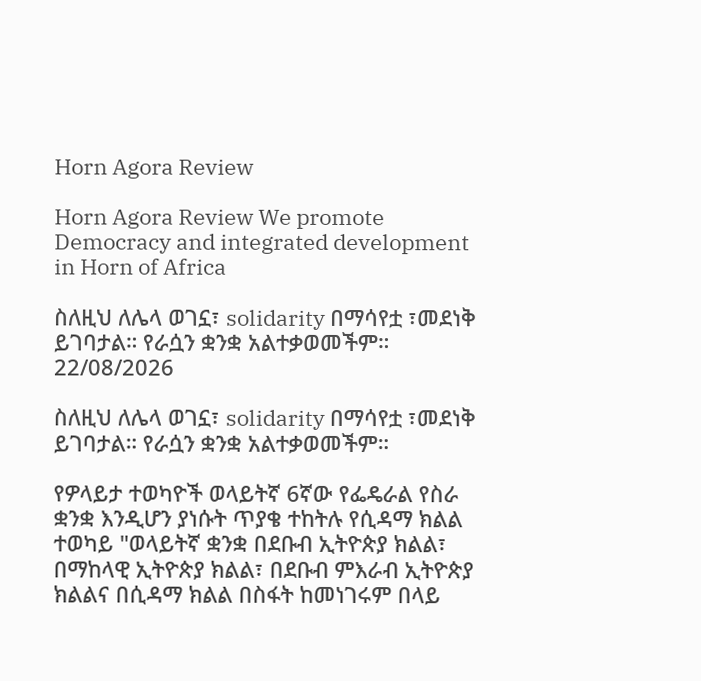Horn Agora Review

Horn Agora Review We promote Democracy and integrated development in Horn of Africa

ስለዚህ ለሌላ ወገኗ፣ solidarity በማሳየቷ ፣መደነቅ ይገባታል። የራሷን ቋንቋ አልተቃወመችም።
22/08/2026

ስለዚህ ለሌላ ወገኗ፣ solidarity በማሳየቷ ፣መደነቅ ይገባታል። የራሷን ቋንቋ አልተቃወመችም።

የዎላይታ ተወካዮች ወላይትኛ 6ኛው የፌዴራል የስራ ቋንቋ እንዲሆን ያነሱት ጥያቄ ተከትሉ የሲዳማ ክልል ተወካይ "ወላይትኛ ቋንቋ በደቡብ ኢትዮጵያ ክልል፣ በማከላዊ ኢትዮጵያ ክልል፣ በደቡብ ምእራብ ኢትዮጵያ ክልልና በሲዳማ ክልል በስፋት ከመነገሩም በላይ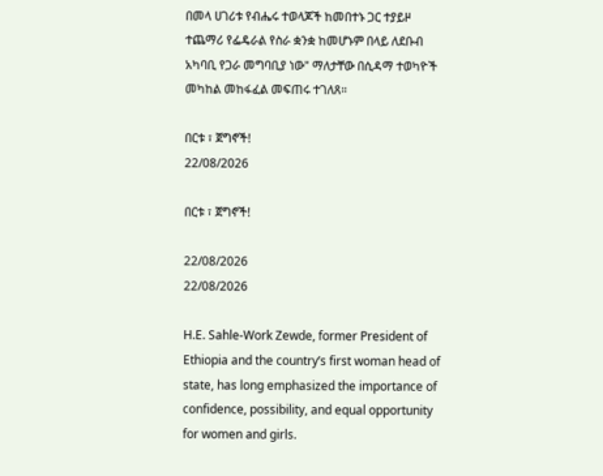በመላ ሀገሪቱ የብሔሩ ተወላጆች ከመበተኑ ጋር ተያይዞ ተጨማሪ የፌዴራል የስራ ቋንቋ ከመሆኑም በላይ ለደቡብ አካባቢ የጋራ መግባቢያ ነው" ማለታቸው በሲዳማ ተወካዮች መካከል መከፋፈል መፍጠሩ ተገለጸ።

በርቱ ፣ ጀግኖች!
22/08/2026

በርቱ ፣ ጀግኖች!

22/08/2026
22/08/2026

H.E. Sahle-Work Zewde, former President of Ethiopia and the country’s first woman head of state, has long emphasized the importance of confidence, possibility, and equal opportunity for women and girls.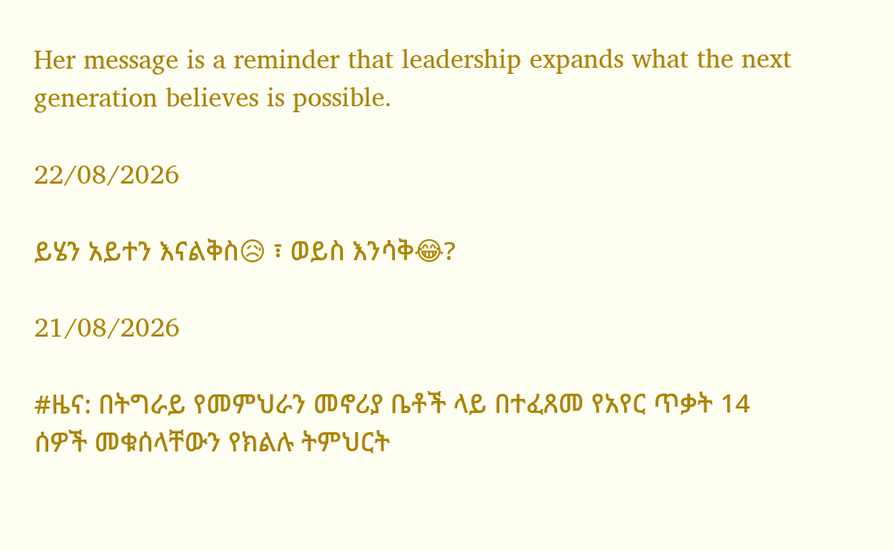Her message is a reminder that leadership expands what the next generation believes is possible.

22/08/2026

ይሄን አይተን እናልቅስ😥 ፣ ወይስ እንሳቅ😂?

21/08/2026

#ዜና: በትግራይ የመምህራን መኖሪያ ቤቶች ላይ በተፈጸመ የአየር ጥቃት 14 ሰዎች መቁሰላቸውን የክልሉ ትምህርት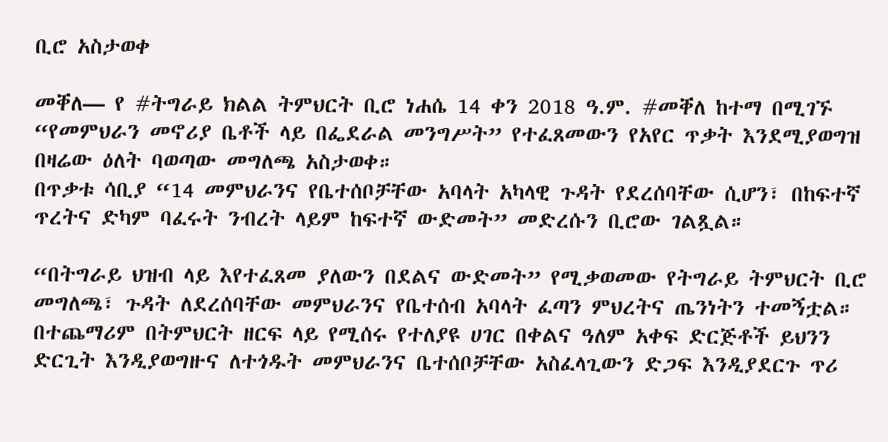ቢሮ አስታወቀ

መቐለ— የ #ትግራይ ክልል ትምህርት ቢሮ ነሐሴ 14 ቀን 2018 ዓ.ም. #መቐለ ከተማ በሚገኙ “የመምህራን መኖሪያ ቤቶች ላይ በፌደራል መንግሥት” የተፈጸመውን የአየር ጥቃት እንደሚያወግዝ በዛሬው ዕለት ባወጣው መግለጫ አስታወቀ።
በጥቃቱ ሳቢያ “14 መምህራንና የቤተሰቦቻቸው አባላት አካላዊ ጉዳት የደረሰባቸው ሲሆን፣ በከፍተኛ ጥረትና ድካም ባፈሩት ንብረት ላይም ከፍተኛ ውድመት” መድረሱን ቢሮው ገልጿል።

“በትግራይ ህዝብ ላይ እየተፈጸመ ያለውን በደልና ውድመት” የሚቃወመው የትግራይ ትምህርት ቢሮ መግለጫ፣ ጉዳት ለደረሰባቸው መምህራንና የቤተሰብ አባላት ፈጣን ምህረትና ጤንነትን ተመኝቷል። በተጨማሪም በትምህርት ዘርፍ ላይ የሚሰሩ የተለያዩ ሀገር በቀልና ዓለም አቀፍ ድርጅቶች ይህንን ድርጊት እንዲያወግዙና ለተጎዱት መምህራንና ቤተሰቦቻቸው አስፈላጊውን ድጋፍ እንዲያደርጉ ጥሪ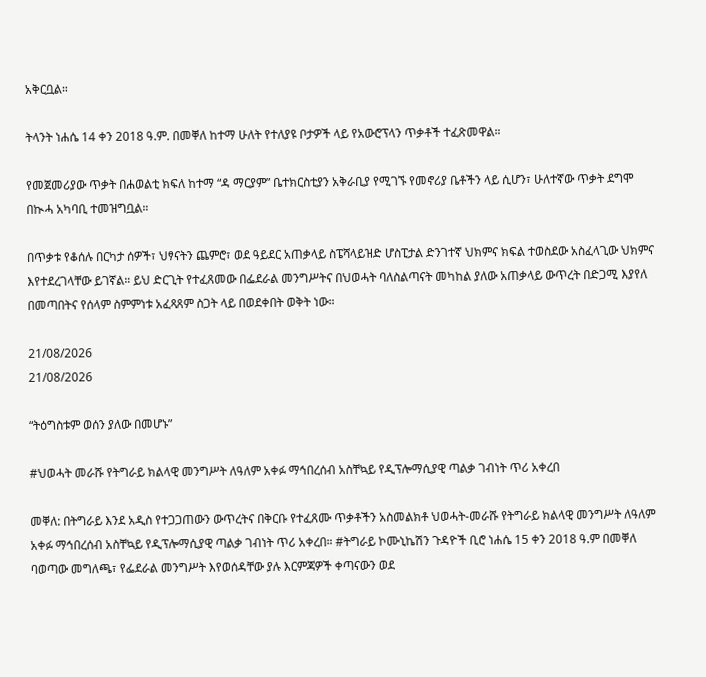አቅርቧል።

ትላንት ነሐሴ 14 ቀን 2018 ዓ.ም. በመቐለ ከተማ ሁለት የተለያዩ ቦታዎች ላይ የአውሮፕላን ጥቃቶች ተፈጽመዋል።

የመጀመሪያው ጥቃት በሐወልቲ ክፍለ ከተማ “ዳ ማርያም” ቤተክርስቲያን አቅራቢያ የሚገኙ የመኖሪያ ቤቶችን ላይ ሲሆን፣ ሁለተኛው ጥቃት ደግሞ በኲሓ አካባቢ ተመዝግቧል።

በጥቃቱ የቆሰሉ በርካታ ሰዎች፣ ህፃናትን ጨምሮ፣ ወደ ዓይደር አጠቃላይ ስፔሻላይዝድ ሆስፒታል ድንገተኛ ህክምና ክፍል ተወስደው አስፈላጊው ህክምና እየተደረገላቸው ይገኛል። ይህ ድርጊት የተፈጸመው በፌደራል መንግሥትና በህወሓት ባለስልጣናት መካከል ያለው አጠቃላይ ውጥረት በድጋሚ እያየለ በመጣበትና የሰላም ስምምነቱ አፈጻጸም ስጋት ላይ በወደቀበት ወቅት ነው።

21/08/2026
21/08/2026

“ትዕግስቱም ወሰን ያለው በመሆኑ”

#ህወሓት መራሹ የትግራይ ክልላዊ መንግሥት ለዓለም አቀፉ ማኅበረሰብ አስቸኳይ የዲፕሎማሲያዊ ጣልቃ ገብነት ጥሪ አቀረበ

መቐለ: በትግራይ እንደ አዲስ የተጋጋጠውን ውጥረትና በቅርቡ የተፈጸሙ ጥቃቶችን አስመልክቶ ህወሓት-መራሹ የትግራይ ክልላዊ መንግሥት ለዓለም አቀፉ ማኅበረሰብ አስቸኳይ የዲፕሎማሲያዊ ጣልቃ ገብነት ጥሪ አቀረበ። #ትግራይ ኮሙኒኬሽን ጉዳዮች ቢሮ ነሐሴ 15 ቀን 2018 ዓ.ም በመቐለ ባወጣው መግለጫ፣ የፌደራል መንግሥት እየወሰዳቸው ያሉ እርምጃዎች ቀጣናውን ወደ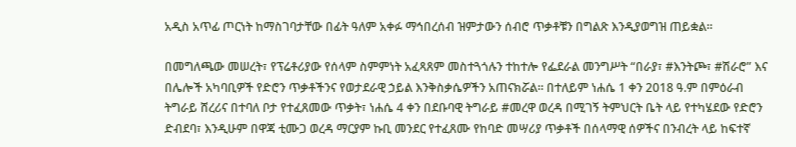አዲስ አጥፊ ጦርነት ከማስገባታቸው በፊት ዓለም አቀፉ ማኅበረሰብ ዝምታውን ሰብሮ ጥቃቶቹን በግልጽ እንዲያወግዝ ጠይቋል።

በመግለጫው መሠረት፣ የፕሬቶሪያው የሰላም ስምምነት አፈጻጸም መስተጓጎሉን ተከተሎ የፌደራል መንግሥት “በራያ፣ #እንትጮ፣ #ሽራሮ” እና በሌሎች አካባቢዎች የድሮን ጥቃቶችንና የወታደራዊ ኃይል እንቅስቃሴዎችን አጠናክሯል። በተለይም ነሐሴ 1 ቀን 2018 ዓ.ም በምዕራብ ትግራይ ሸረሪና በተባለ ቦታ የተፈጸመው ጥቃት፣ ነሐሴ 4 ቀን በደቡባዊ ትግራይ #መረዋ ወረዳ በሚገኝ ትምህርት ቤት ላይ የተካሄደው የድሮን ድብደባ፣ እንዲሁም በዋጃ ቲሙጋ ወረዳ ማርያም ኩቢ መንደር የተፈጸሙ የከባድ መሣሪያ ጥቃቶች በሰላማዊ ሰዎችና በንብረት ላይ ከፍተኛ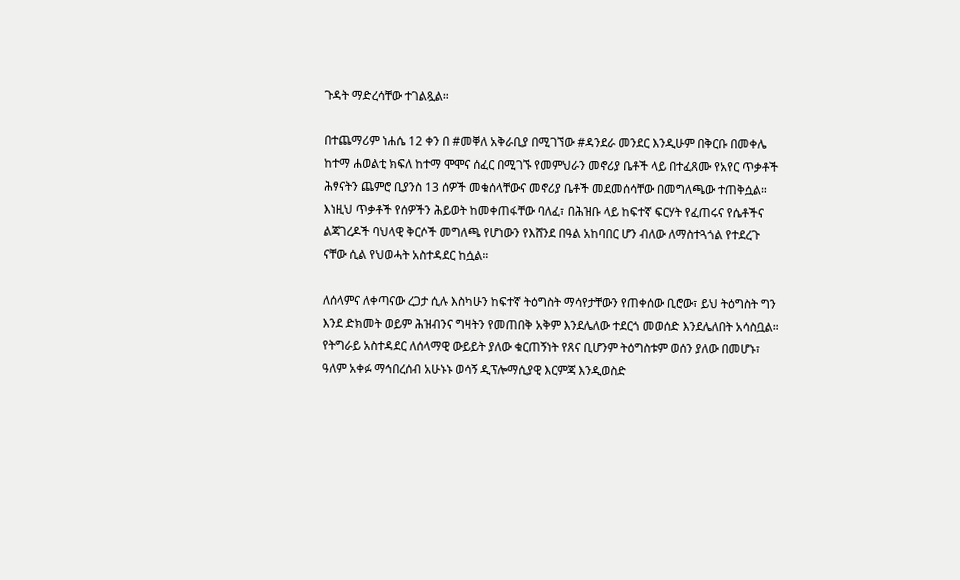ጉዳት ማድረሳቸው ተገልጿል።

በተጨማሪም ነሐሴ 12 ቀን በ #መቐለ አቅራቢያ በሚገኘው #ዳንደራ መንደር እንዲሁም በቅርቡ በመቀሌ ከተማ ሐወልቲ ክፍለ ከተማ ሞሞና ሰፈር በሚገኙ የመምህራን መኖሪያ ቤቶች ላይ በተፈጸሙ የአየር ጥቃቶች ሕፃናትን ጨምሮ ቢያንስ 13 ሰዎች መቁሰላቸውና መኖሪያ ቤቶች መደመሰሳቸው በመግለጫው ተጠቅሷል። እነዚህ ጥቃቶች የሰዎችን ሕይወት ከመቀጠፋቸው ባለፈ፣ በሕዝቡ ላይ ከፍተኛ ፍርሃት የፈጠሩና የሴቶችና ልጃገረዶች ባህላዊ ቅርሶች መግለጫ የሆነውን የእሸንደ በዓል አከባበር ሆን ብለው ለማስተጓጎል የተደረጉ ናቸው ሲል የህወሓት አስተዳደር ከሷል።

ለሰላምና ለቀጣናው ረጋታ ሲሉ እስካሁን ከፍተኛ ትዕግስት ማሳየታቸውን የጠቀሰው ቢሮው፣ ይህ ትዕግስት ግን እንደ ድክመት ወይም ሕዝብንና ግዛትን የመጠበቅ አቅም እንደሌለው ተደርጎ መወሰድ እንደሌለበት አሳስቧል። የትግራይ አስተዳደር ለሰላማዊ ውይይት ያለው ቁርጠኝነት የጸና ቢሆንም ትዕግስቱም ወሰን ያለው በመሆኑ፣ ዓለም አቀፉ ማኅበረሰብ አሁኑኑ ወሳኝ ዲፕሎማሲያዊ እርምጃ እንዲወስድ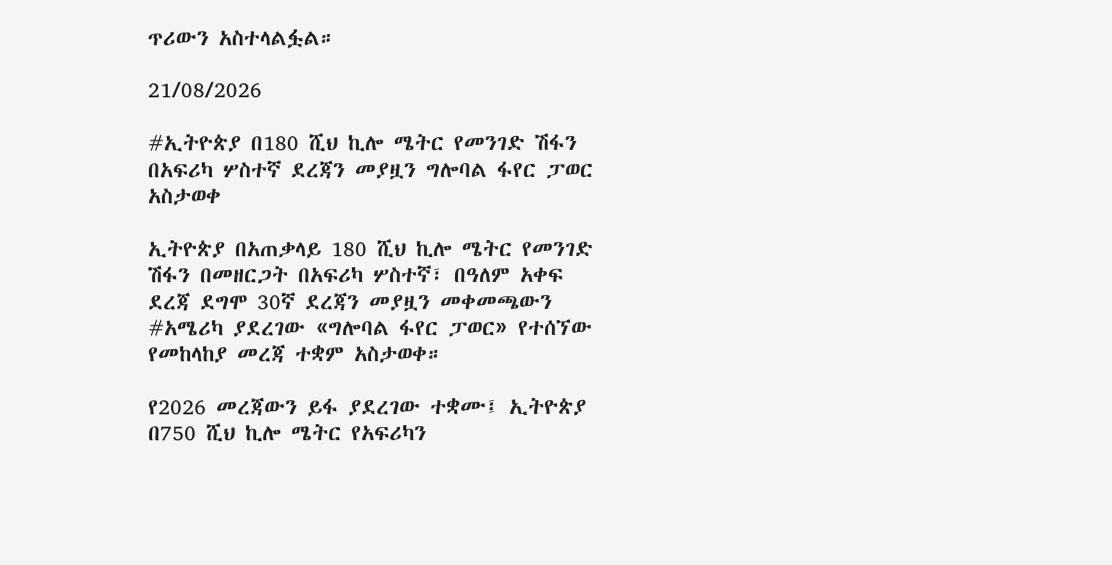ጥሪውን አስተላልፏል።

21/08/2026

#ኢትዮጵያ በ180 ሺህ ኪሎ ሜትር የመንገድ ሽፋን በአፍሪካ ሦስተኛ ደረጃን መያዟን ግሎባል ፋየር ፓወር አስታወቀ

ኢትዮጵያ በአጠቃላይ 180 ሺህ ኪሎ ሜትር የመንገድ ሽፋን በመዘርጋት በአፍሪካ ሦስተኛ፣ በዓለም አቀፍ ደረጃ ደግሞ 30ኛ ደረጃን መያዟን መቀመጫውን #አሜሪካ ያደረገው «ግሎባል ፋየር ፓወር» የተሰኘው የመከላከያ መረጃ ተቋም አስታወቀ።

የ2026 መረጃውን ይፋ ያደረገው ተቋሙ፤ ኢትዮጵያ በ750 ሺህ ኪሎ ሜትር የአፍሪካን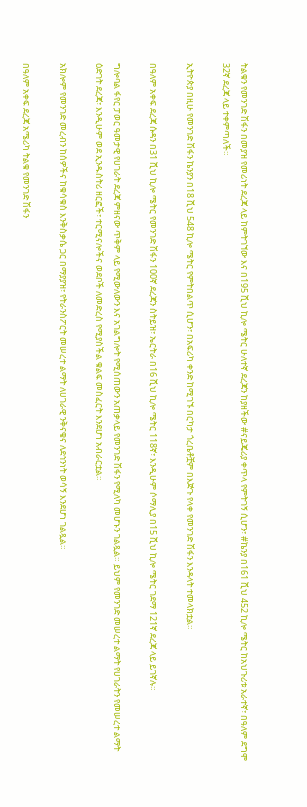ትልቁን የመንገድ ሽፋን በመያዝ የመሪነት ደረጃ ላይ ከምትገኘው እና በ195 ሺህ ኪሎ ሜትር ሁለተኛ ደረጃን ከያዘችው #ናይጄሪያ ቀጥላ የምትገኝ ሲሆን፣ #ኬንያ በ161 ሺህ 452 ኪሎ ሜትር ከአህጉሪቱ አራተኛ፣ በዓለም ደግሞ 32ኛ ደረጃ ላይ ተቀምጣለች።

ኢትዮጵያ በዚሁ የመንገድ ሽፋን ኬንያን በ18 ሺህ 548 ኪሎ ሜትር የምትበልጥ ሲሆን፣ በአፍሪካ ቀንድ ከሚገኙ በርካታ ጎረቤቶቿም በእጅጉ የላቀ የመንገድ ሽፋን እንዳላት ተመላክቷል።

በዓለም አቀፍ ደረጃ ሱዳን በ31 ሺህ ኪሎ ሜትር የመንገድ ሽፋን 100ኛ ደረጃን ስትይዝ፣ ኤርትራ በ16 ሺህ ኪሎ ሜትር 118ኛ፣ እንዲሁም ሶማሊያ በ15 ሺህ ኪሎ ሜትር ገደማ 121ኛ ደረጃ ላይ ይገኛሉ።

ግሎባል ፋየር ፓወር ዓመታዊ የሀገራት ደረጃ ምዘናው ጥቅም ላይ የሚውለውን እና አገልግሎት የሚሰጠውን አጠቃላይ የመንገድ ሽፋን የሚለካ መሆኑን ገልጿል። ይህም የመንገድ መሠረተ ልማት የሀገራትን የመሠረተ ልማት ዕድገት ደረጃ፣ እንዲሁም ወደ ኢንዱስትሪ ዘርፎች፣ ተርሚናሎችና ወደቦች ለመድረስ የሚያስችል ቁልፍ መስፈርት እንደሆነ አብራርቷል።

አክሎም የመንገድ መረብን ከሰዎችና ከቁሳቁስ እንቅስቃሴ ጋር በማያያዝ፣ የትራንስፖርት መሠረተ ልማት ለሀገራዊ ንቅናቄና ለደኅንነት ወሳኝ እንደሆነ ገልጿል።

በዓለም አቀፍ ደረጃ አሜሪካ ትልቁ የመንገድ ሽፋን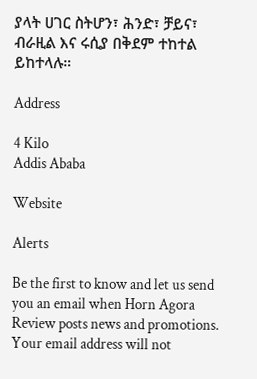ያላት ሀገር ስትሆን፣ ሕንድ፣ ቻይና፣ ብራዚል እና ሩሲያ በቅደም ተከተል ይከተላሉ።

Address

4 Kilo
Addis Ababa

Website

Alerts

Be the first to know and let us send you an email when Horn Agora Review posts news and promotions. Your email address will not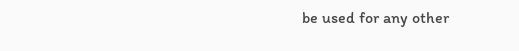be used for any other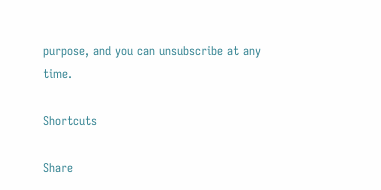purpose, and you can unsubscribe at any time.

Shortcuts

Share